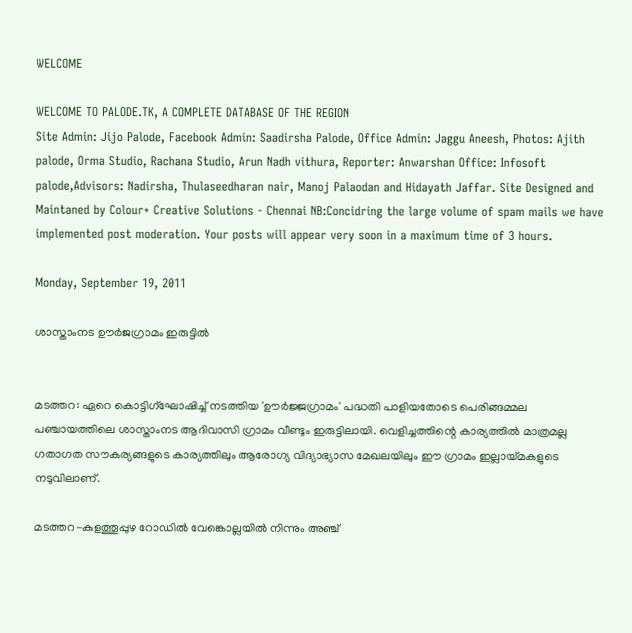WELCOME

WELCOME TO PALODE.TK, A COMPLETE DATABASE OF THE REGION
Site Admin: Jijo Palode, Facebook Admin: Saadirsha Palode, Office Admin: Jaggu Aneesh, Photos: Ajith palode, Orma Studio, Rachana Studio, Arun Nadh vithura, Reporter: Anwarshan Office: Infosoft palode,Advisors: Nadirsha, Thulaseedharan nair, Manoj Palaodan and Hidayath Jaffar. Site Designed and Maintaned by Colour+ Creative Solutions - Chennai NB:Concidring the large volume of spam mails we have implemented post moderation. Your posts will appear very soon in a maximum time of 3 hours.

Monday, September 19, 2011

ശാസ്താംനട ഊര്‍ജഗ്രാമം ഇരുട്ടില്‍


മടത്തറ: ഏറെ കൊട്ടിഗ്‌ഘോഷിച്ച് നടത്തിയ 'ഊര്‍ജ്ജഗ്രാമം' പദ്ധതി പാളിയതോടെ പെരിങ്ങമ്മല പഞ്ചായത്തിലെ ശാസ്താംനട ആദിവാസി ഗ്രാമം വീണ്ടും ഇരുട്ടിലായി. വെളിച്ചത്തിന്റെ കാര്യത്തില്‍ മാത്രമല്ല ഗതാഗത സൗകര്യങ്ങളുടെ കാര്യത്തിലും ആരോഗ്യ വിദ്യാഭ്യാസ മേഖലയിലും ഈ ഗ്രാമം ഇല്ലായ്മകളുടെ നടുവിലാണ്.

മടത്തറ-കുളത്തൂപ്പുഴ റോഡില്‍ വേങ്കൊല്ലയില്‍ നിന്നും അഞ്ച്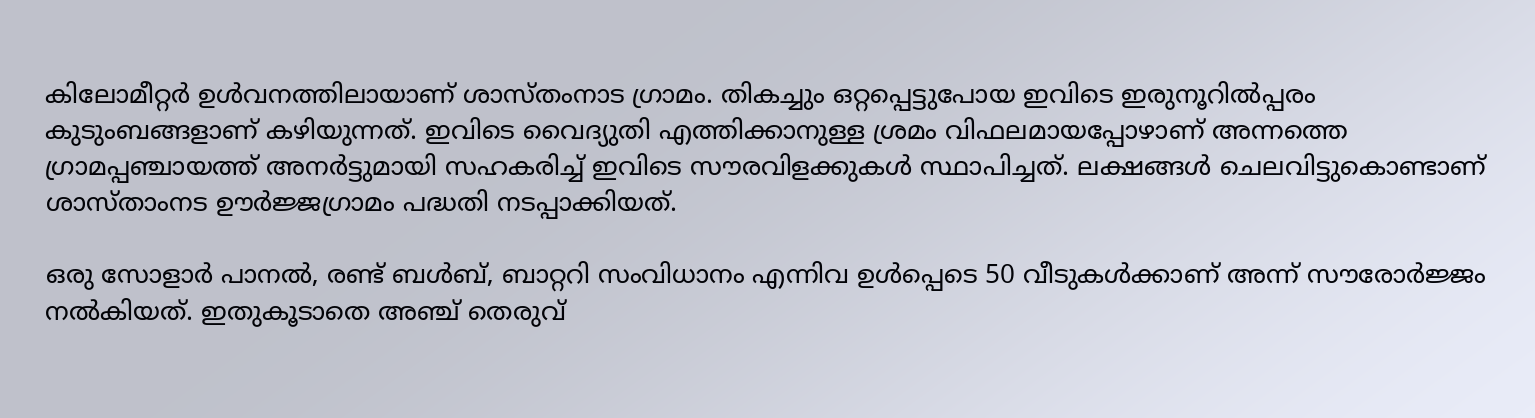കിലോമീറ്റര്‍ ഉള്‍വനത്തിലായാണ് ശാസ്തംനാട ഗ്രാമം. തികച്ചും ഒറ്റപ്പെട്ടുപോയ ഇവിടെ ഇരുനൂറില്‍പ്പരം കുടുംബങ്ങളാണ് കഴിയുന്നത്. ഇവിടെ വൈദ്യുതി എത്തിക്കാനുള്ള ശ്രമം വിഫലമായപ്പോഴാണ് അന്നത്തെ ഗ്രാമപ്പഞ്ചായത്ത് അനര്‍ട്ടുമായി സഹകരിച്ച് ഇവിടെ സൗരവിളക്കുകള്‍ സ്ഥാപിച്ചത്. ലക്ഷങ്ങള്‍ ചെലവിട്ടുകൊണ്ടാണ് ശാസ്താംനട ഊര്‍ജ്ജഗ്രാമം പദ്ധതി നടപ്പാക്കിയത്.

ഒരു സോളാര്‍ പാനല്‍, രണ്ട് ബള്‍ബ്, ബാറ്ററി സംവിധാനം എന്നിവ ഉള്‍പ്പെടെ 50 വീടുകള്‍ക്കാണ് അന്ന് സൗരോര്‍ജ്ജം നല്‍കിയത്. ഇതുകൂടാതെ അഞ്ച് തെരുവ്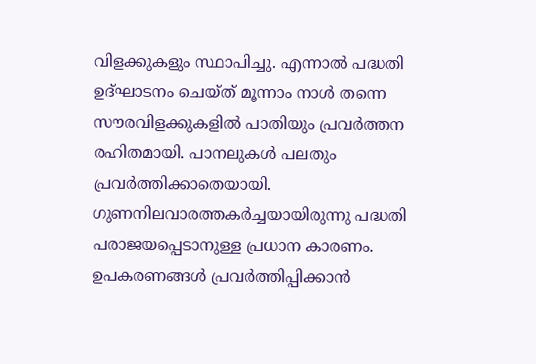വിളക്കുകളും സ്ഥാപിച്ചു. എന്നാല്‍ പദ്ധതി ഉദ്ഘാടനം ചെയ്ത് മൂന്നാം നാള്‍ തന്നെ സൗരവിളക്കുകളില്‍ പാതിയും പ്രവര്‍ത്തന രഹിതമായി. പാനലുകള്‍ പലതും പ്രവര്‍ത്തിക്കാതെയായി. ഗുണനിലവാരത്തകര്‍ച്ചയായിരുന്നു പദ്ധതി പരാജയപ്പെടാനുള്ള പ്രധാന കാരണം. ഉപകരണങ്ങള്‍ പ്രവര്‍ത്തിപ്പിക്കാന്‍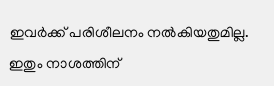ഇവര്‍ക്ക് പരിശീലനം നല്‍കിയതുമില്ല. ഇതും നാശത്തിന്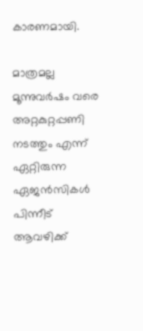കാരണമായി.

മാത്രമല്ല മൂന്നുവര്‍ഷം വരെ അറ്റകുറ്റപ്പണി നടത്തും എന്ന് ഏറ്റിരുന്ന ഏജന്‍സികള്‍ പിന്നീട് ആവഴിക്ക്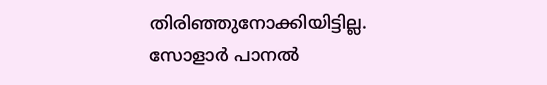തിരിഞ്ഞുനോക്കിയിട്ടില്ല. സോളാര്‍ പാനല്‍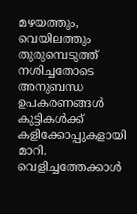മഴയത്തും, വെയിലത്തും തുരുമ്പെടുത്ത് നശിച്ചതോടെ അനുബന്ധ ഉപകരണങ്ങള്‍ കുട്ടികള്‍ക്ക് കളിക്കോപ്പുകളായി മാറി. വെളിച്ചത്തേക്കാള്‍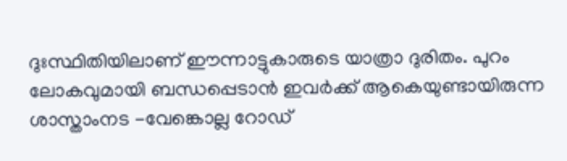ദുഃസ്ഥിതിയിലാണ് ഈന്നാട്ടുകാരുടെ യാത്രാ ദുരിതം. പുറം ലോകവുമായി ബന്ധപ്പെടാന്‍ ഇവര്‍ക്ക് ആകെയുണ്ടായിരുന്ന ശാസ്താംനട -വേങ്കൊല്ല റോഡ്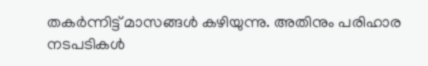തകര്‍ന്നിട്ട് മാസങ്ങള്‍ കഴിയുന്നു. അതിനും പരിഹാര നടപടികള്‍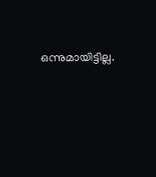ഒന്നുമായിട്ടില്ല.